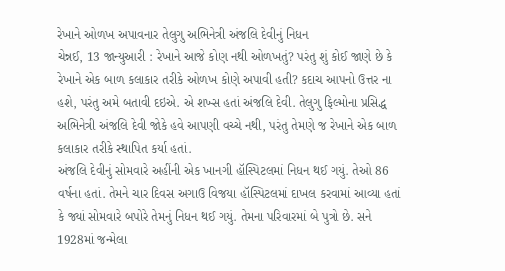રેખાને ઓળખ અપાવનાર તેલુગુ અભિનેત્રી અંજલિ દેવીનું નિધન
ચેન્નઈ, 13 જાન્યુઆરી : રેખાને આજે કોણ નથી ઓળખતું? પરંતુ શું કોઈ જાણે છે કે રેખાને એક બાળ કલાકાર તરીકે ઓળખ કોણે અપાવી હતી? કદાચ આપનો ઉત્તર ના હશે, પરંતુ અમે બતાવી દઇએ. એ શખ્સ હતાં અંજલિ દેવી. તેલુગુ ફિલ્મોના પ્રસિદ્ધ અભિનેત્રી અંજલિ દેવી જોકે હવે આપણી વચ્ચે નથી, પરંતુ તેમણે જ રેખાને એક બાળ કલાકાર તરીકે સ્થાપિત કર્યા હતાં.
અંજલિ દેવીનું સોમવારે અહીંની એક ખાનગી હૉસ્પિટલમાં નિધન થઈ ગયું. તેઓ 86 વર્ષના હતાં. તેમને ચાર દિવસ અગાઉ વિજયા હૉસ્પિટલમાં દાખલ કરવામાં આવ્યા હતાં કે જ્યાં સોમવારે બપોરે તેમનું નિધન થઈ ગયું. તેમના પરિવારમાં બે પુત્રો છે. સને 1928માં જન્મેલા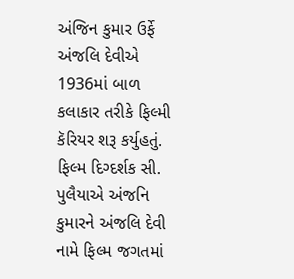અંજિન કુમાર ઉર્ફે અંજલિ દેવીએ 1936માં બાળ કલાકાર તરીકે ફિલ્મી કૅરિયર શરૂ કર્યુહતું. ફિલ્મ દિગ્દર્શક સી. પુલૈયાએ અંજનિ કુમારને અંજલિ દેવી નામે ફિલ્મ જગતમાં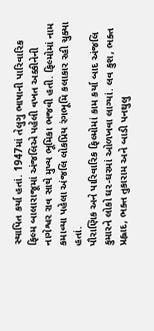સ્થાપિત કર્યા હતાં. 1947માં તેલુગુ ભાષાની પારિવારિક ફિલ્મ બાલારાજૂમાં અંજલિએ પહેલી વખત અક્કીનેની નાગેશ્વર રાવ સાથે મુખ્ય ભૂમિકા ભજવી હતી. ફિલ્મોમાં નામ કમાવ્યા પહેલા અંજલિ લોકપ્રિય રંગભૂમિ કલાકાર રહી ચુક્યા હતાં.
પૌરાણિક અને પારિવારિક ફિલ્મોમાં કામ કર્યા બાદ અંજલિ કુમારને લોકો ઘર-ઘરમાં ઓળખવા લાગ્યાં. લવ કુશ, ભક્ત પ્રહ્લાદ, ભક્ત તુકારામ અને બાડી પનથુલુ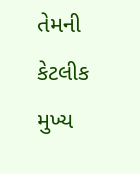તેમની કેટલીક મુખ્ય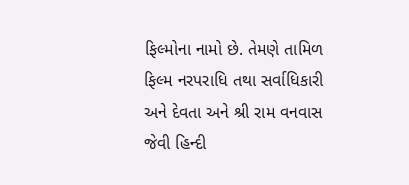ફિલ્મોના નામો છે. તેમણે તામિળ ફિલ્મ નરપરાધિ તથા સર્વાધિકારી અને દેવતા અને શ્રી રામ વનવાસ જેવી હિન્દી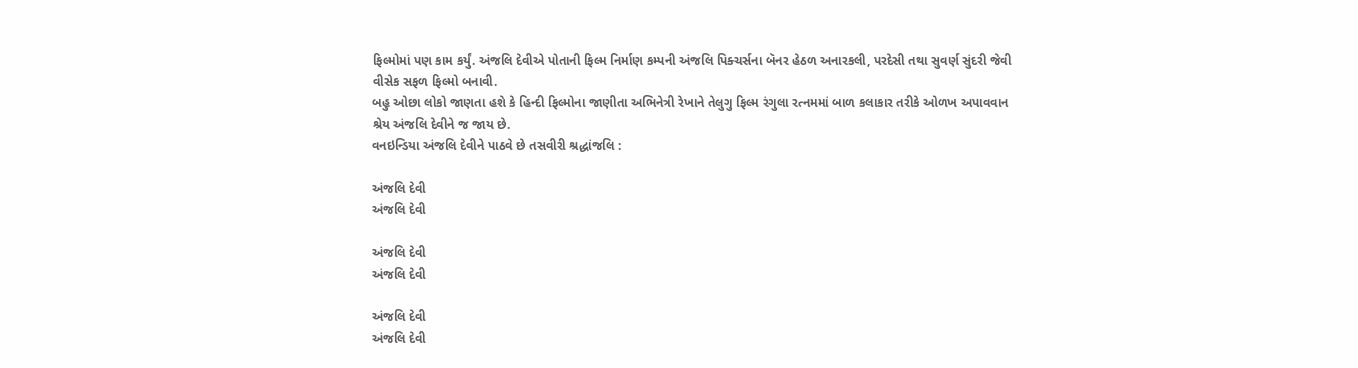ફિલ્મોમાં પણ કામ કર્યું. અંજલિ દેવીએ પોતાની ફિલ્મ નિર્માણ કમ્પની અંજલિ પિક્ચર્સના બૅનર હેઠળ અનારકલી, પરદેસી તથા સુવર્ણ સુંદરી જેવી વીસેક સફળ ફિલ્મો બનાવી.
બહુ ઓછા લોકો જાણતા હશે કે હિન્દી ફિલ્મોના જાણીતા અભિનેત્રી રેખાને તેલુગુ ફિલ્મ રંગુલા રત્નમમાં બાળ કલાકાર તરીકે ઓળખ અપાવવાન શ્રેય અંજલિ દેવીને જ જાય છે.
વનઇન્ડિયા અંજલિ દેવીને પાઠવે છે તસવીરી શ્રદ્ધાંજલિ :

અંજલિ દેવી
અંજલિ દેવી

અંજલિ દેવી
અંજલિ દેવી

અંજલિ દેવી
અંજલિ દેવી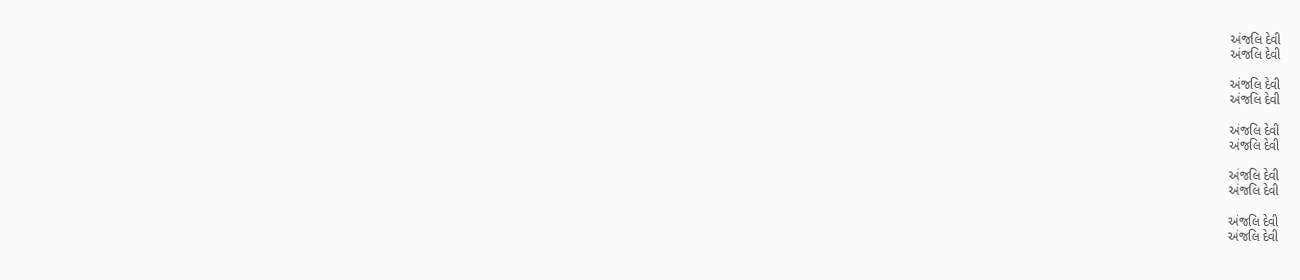અંજલિ દેવી
અંજલિ દેવી

અંજલિ દેવી
અંજલિ દેવી

અંજલિ દેવી
અંજલિ દેવી

અંજલિ દેવી
અંજલિ દેવી

અંજલિ દેવી
અંજલિ દેવી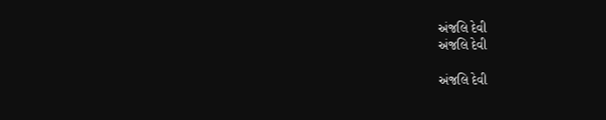અંજલિ દેવી
અંજલિ દેવી

અંજલિ દેવી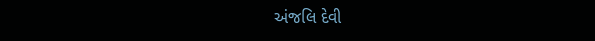અંજલિ દેવી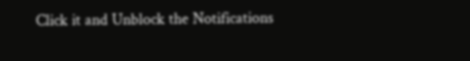Click it and Unblock the Notifications